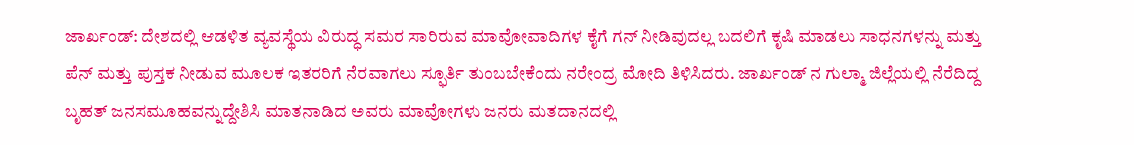ಜಾರ್ಖಂಡ್: ದೇಶದಲ್ಲಿ ಆಡಳಿತ ವ್ಯವಸ್ಥೆಯ ವಿರುದ್ಧ ಸಮರ ಸಾರಿರುವ ಮಾವೋವಾದಿಗಳ ಕೈಗೆ ಗನ್ ನೀಡಿವುದಲ್ಲ ಬದಲಿಗೆ ಕೃಷಿ ಮಾಡಲು ಸಾಧನಗಳನ್ನು ಮತ್ತು ಪೆನ್ ಮತ್ತು ಪುಸ್ತಕ ನೀಡುವ ಮೂಲಕ ಇತರರಿಗೆ ನೆರವಾಗಲು ಸ್ಫೂರ್ತಿ ತುಂಬಬೇಕೆಂದು ನರೇಂದ್ರ ಮೋದಿ ತಿಳಿಸಿದರು. ಜಾರ್ಖಂಡ್ ನ ಗುಲ್ಮಾ ಜಿಲ್ಲೆಯಲ್ಲಿ ನೆರೆದಿದ್ದ ಬೃಹತ್ ಜನಸಮೂಹವನ್ನುದ್ದೇಶಿಸಿ ಮಾತನಾಡಿದ ಅವರು ಮಾವೋಗಳು ಜನರು ಮತದಾನದಲ್ಲಿ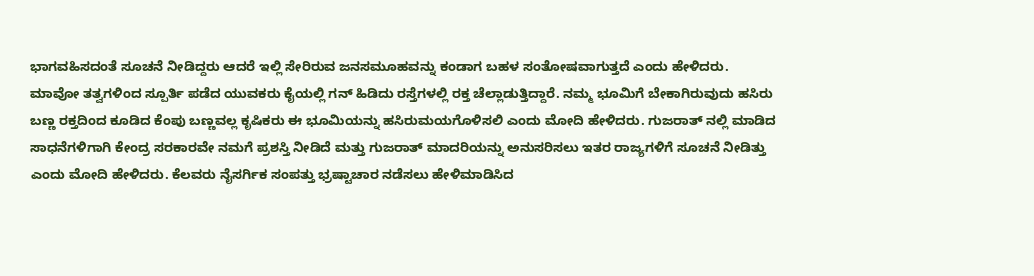ಭಾಗವಹಿಸದಂತೆ ಸೂಚನೆ ನೀಡಿದ್ದರು ಆದರೆ ಇಲ್ಲಿ ಸೇರಿರುವ ಜನಸಮೂಹವನ್ನು ಕಂಡಾಗ ಬಹಳ ಸಂತೋಷವಾಗುತ್ತದೆ ಎಂದು ಹೇಳಿದರು.
ಮಾವೋ ತತ್ವಗಳಿಂದ ಸ್ಪೂರ್ತಿ ಪಡೆದ ಯುವಕರು ಕೈಯಲ್ಲಿ ಗನ್ ಹಿಡಿದು ರಸ್ತೆಗಳಲ್ಲಿ ರಕ್ತ ಚೆಲ್ಲಾಡುತ್ತಿದ್ದಾರೆ. ನಮ್ಮ ಭೂಮಿಗೆ ಬೇಕಾಗಿರುವುದು ಹಸಿರು ಬಣ್ಣ ರಕ್ತದಿಂದ ಕೂಡಿದ ಕೆಂಪು ಬಣ್ಣವಲ್ಲ ಕೃಷಿಕರು ಈ ಭೂಮಿಯನ್ನು ಹಸಿರುಮಯಗೊಳಿಸಲಿ ಎಂದು ಮೋದಿ ಹೇಳಿದರು. ಗುಜರಾತ್ ನಲ್ಲಿ ಮಾಡಿದ ಸಾಧನೆಗಳಿಗಾಗಿ ಕೇಂದ್ರ ಸರಕಾರವೇ ನಮಗೆ ಪ್ರಶಸ್ತಿ ನೀಡಿದೆ ಮತ್ತು ಗುಜರಾತ್ ಮಾದರಿಯನ್ನು ಅನುಸರಿಸಲು ಇತರ ರಾಜ್ಯಗಳಿಗೆ ಸೂಚನೆ ನೀಡಿತ್ತು ಎಂದು ಮೋದಿ ಹೇಳಿದರು. ಕೆಲವರು ನೈಸರ್ಗಿಕ ಸಂಪತ್ತು ಭ್ರಷ್ಟಾಚಾರ ನಡೆಸಲು ಹೇಳಿಮಾಡಿಸಿದ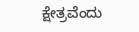ಕ್ಷೇತ್ರವೆಂದು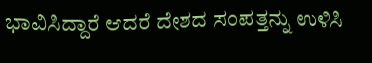ಭಾವಿಸಿದ್ದಾರೆ ಆದರೆ ದೇಶದ ಸಂಪತ್ತನ್ನು ಉಳಿಸಿ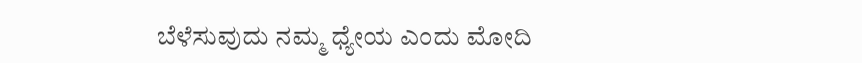ಬೆಳೆಸುವುದು ನಮ್ಮ ಧ್ಯೇಯ ಎಂದು ಮೋದಿ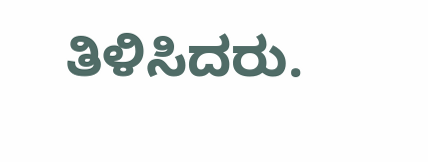ತಿಳಿಸಿದರು.